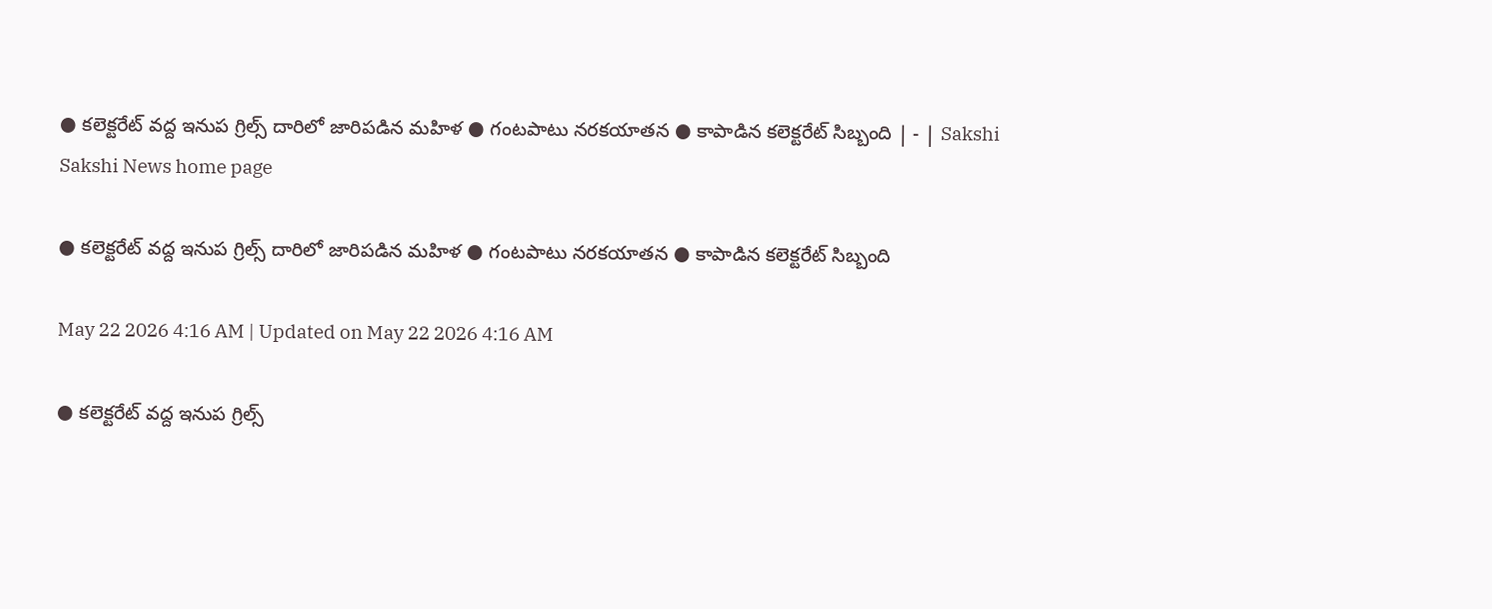● కలెక్టరేట్‌ వద్ద ఇనుప గ్రిల్స్‌ దారిలో జారిపడిన మహిళ ● గంటపాటు నరకయాతన ● కాపాడిన కలెక్టరేట్‌ సిబ్బంది | - | Sakshi
Sakshi News home page

● కలెక్టరేట్‌ వద్ద ఇనుప గ్రిల్స్‌ దారిలో జారిపడిన మహిళ ● గంటపాటు నరకయాతన ● కాపాడిన కలెక్టరేట్‌ సిబ్బంది

May 22 2026 4:16 AM | Updated on May 22 2026 4:16 AM

● కలెక్టరేట్‌ వద్ద ఇనుప గ్రిల్స్‌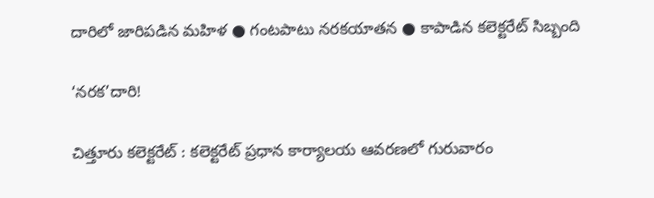దారిలో జారిపడిన మహిళ ● గంటపాటు నరకయాతన ● కాపాడిన కలెక్టరేట్‌ సిబ్బంది

‘నరక’దారి!

చిత్తూరు కలెక్టరేట్‌ : కలెక్టరేట్‌ ప్రధాన కార్యాలయ ఆవరణలో గురువారం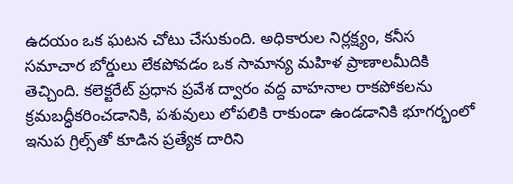ఉదయం ఒక ఘటన చోటు చేసుకుంది. అధికారుల నిర్లక్ష్యం, కనీస సమాచార బోర్డులు లేకపోవడం ఒక సామాన్య మహిళ ప్రాణాలమీదికి తెచ్చింది. కలెక్టరేట్‌ ప్రధాన ప్రవేశ ద్వారం వద్ద వాహనాల రాకపోకలను క్రమబద్ధీకరించడానికి, పశువులు లోపలికి రాకుండా ఉండడానికి భూగర్భంలో ఇనుప గ్రిల్స్‌తో కూడిన ప్రత్యేక దారిని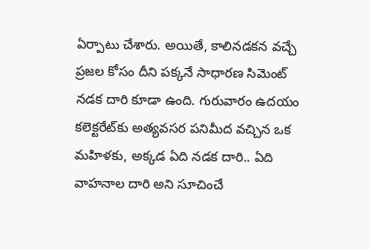ఏర్పాటు చేశారు. అయితే, కాలినడకన వచ్చే ప్రజల కోసం దీని పక్కనే సాధారణ సిమెంట్‌ నడక దారి కూడా ఉంది. గురువారం ఉదయం కలెక్టరేట్‌కు అత్యవసర పనిమీద వచ్చిన ఒక మహిళకు, అక్కడ ఏది నడక దారి.. ఏది వాహనాల దారి అని సూచించే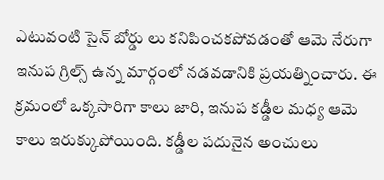ఎటువంటి సైన్‌ బోర్డు లు కనిపించకపోవడంతో ఆమె నేరుగా ఇనుప గ్రిల్స్‌ ఉన్న మార్గంలో నడవడానికి ప్రయత్నించారు. ఈ క్రమంలో ఒక్కసారిగా కాలు జారి, ఇనుప కడ్డీల మధ్య ఆమె కాలు ఇరుక్కుపోయింది. కడ్డీల పదునైన అంచులు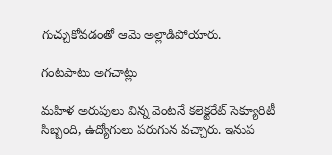గుచ్చుకోవడంతో ఆమె అల్లాడిపోయారు.

గంటపాటు అగచాట్లు

మహిళ అరుపులు విన్న వెంటనే కలెక్టరేట్‌ సెక్యూరిటీ సిబ్బంది, ఉద్యోగులు పరుగున వచ్చారు. ఇనుప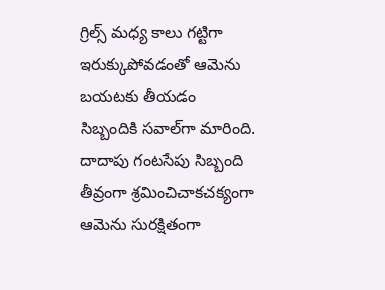గ్రిల్స్‌ మధ్య కాలు గట్టిగా ఇరుక్కుపోవడంతో ఆమెను బయటకు తీయడం సిబ్బందికి సవాల్‌గా మారింది. దాదాపు గంటసేపు సిబ్బంది తీవ్రంగా శ్రమించిచాకచక్యంగా ఆమెను సురక్షితంగా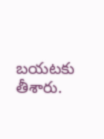బయటకు తీశారు.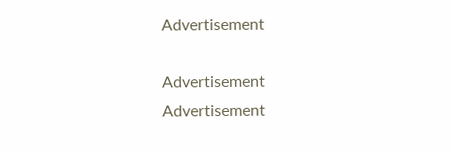Advertisement

Advertisement
Advertisement